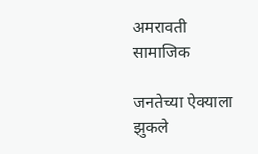अमरावती सामाजिक

जनतेच्या ऐक्याला झुकले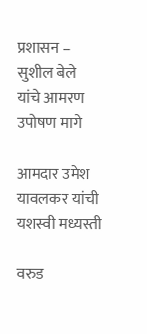प्रशासन – सुशील बेले यांचे आमरण उपोषण मागे

आमदार उमेश यावलकर यांची यशस्वी मध्यस्ती

वरुड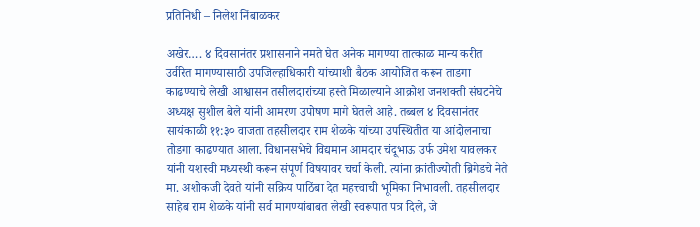प्रतिनिधी – निलेश निंबाळकर

अखेर…. ४ दिवसानंतर प्रशासनाने नमते घेत अनेक मागण्या तात्काळ मान्य करीत उर्वरित मागण्यासाठी उपजिल्हाधिकारी यांच्याशी बैठक आयोजित करून ताडगा काढण्याचे लेखी आश्वासन तसीलदारांच्या हस्ते मिळाल्याने आक्रोश जनशक्ती संघटनेचे अध्यक्ष सुशील बेले यांनी आमरण उपोषण मागे घेतले आहे. तब्बल ४ दिवसानंतर सायंकाळी ११:३० वाजता तहसीलदार राम शेळके यांच्या उपस्थितीत या आंदोलनाचा तोडगा काढण्यात आला. विधानसभेचे विद्यमान आमदार चंदूभाऊ उर्फ उमेश यावलकर यांनी यशस्वी मध्यस्थी करून संपूर्ण विषयावर चर्चा केली. त्यांना क्रांतीज्योती ब्रिगेडचे नेते मा. अशोकजी देवते यांनी सक्रिय पाठिंबा देत महत्त्वाची भूमिका निभावली. तहसीलदार साहेब राम शेळके यांनी सर्व मागण्यांबाबत लेखी स्वरूपात पत्र दिले, जे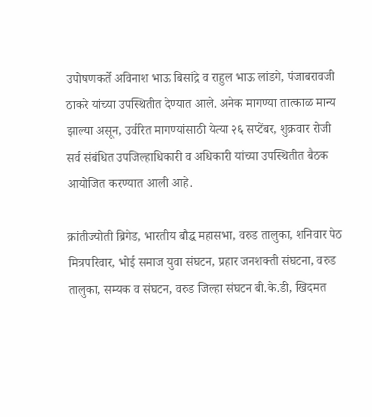उपोषणकर्ते अविनाश भाऊ बिसांद्रे व राहुल भाऊ लांडगे, पंजाबरावजी ठाकरे यांच्या उपस्थितीत देण्यात आले. अनेक मागण्या तात्काळ मान्य झाल्या असून, उर्वरित मागण्यांसाठी येत्या २६ सप्टेंबर, शुक्रवार रोजी सर्व संबंधित उपजिल्हाधिकारी व अधिकारी यांच्या उपस्थितीत बैठक आयोजित करण्यात आली आहे.

क्रांतीज्योती ब्रिगेड, भारतीय बौद्ध महासभा, वरुड तालुका, शनिवार पेठ मित्रपरिवार, भोई समाज युवा संघटन, प्रहार जनशक्ती संघटना, वरुड तालुका, सम्यक व संघटन, वरुड जिल्हा संघटन बी.के.डी, खिदमत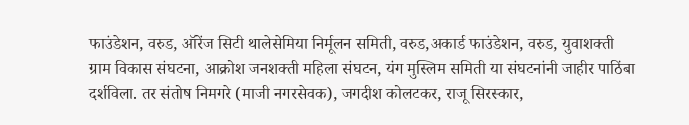फाउंडेशन, वरुड, ऑरेंज सिटी थालेसेमिया निर्मूलन समिती, वरुड,अकार्ड फाउंडेशन, वरुड, युवाशक्ती ग्राम विकास संघटना, आक्रोश जनशक्ती महिला संघटन, यंग मुस्लिम समिती या संघटनांनी जाहीर पाठिंबा दर्शविला. तर संतोष निमगरे (माजी नगरसेवक), जगदीश कोलटकर, राजू सिरस्कार,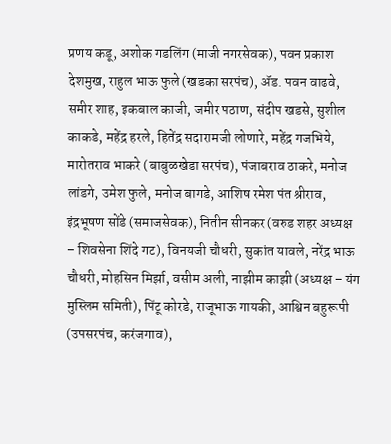प्रणय कडू, अशोक गडलिंग (माजी नगरसेवक), पवन प्रकाश देशमुख, राहुल भाऊ फुले (खडका सरपंच), ॲड. पवन वाढवे, समीर शाह, इकबाल काजी, जमीर पठाण, संदीप खडसे, सुशील काकडे, महेंद्र हरले, हितेंद्र सदारामजी लोणारे, महेंद्र गजभिये, मारोतराव भाकरे (बाबुळखेडा सरपंच), पंजाबराव ठाकरे, मनोज लांडगे, उमेश फुले, मनोज बागडे, आशिष रमेश पंत श्रीराव, इंद्रभूषण सोंडे (समाजसेवक), नितीन सीनकर (वरुड शहर अध्यक्ष – शिवसेना शिंदे गट), विनयजी चौधरी, सुकांत यावले, नरेंद्र भाऊ चौधरी, मोहसिन मिर्झा, वसीम अली, नाझीम काझी (अध्यक्ष – यंग मुस्लिम समिती), पिंटू कोरडे, राजूभाऊ गायकी, आश्विन बहुरूपी (उपसरपंच, करंजगाव),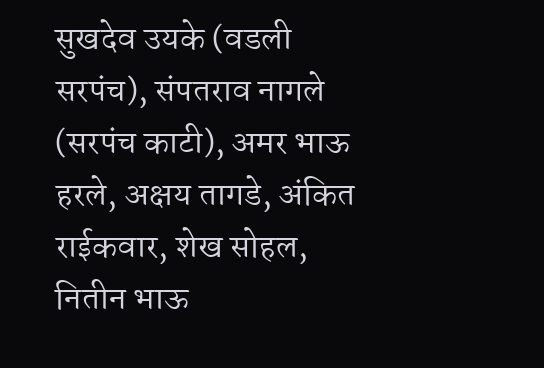सुखदेव उयके (वडली सरपंच), संपतराव नागले (सरपंच काटी), अमर भाऊ हरले, अक्षय तागडे, अंकित राईकवार, शेख सोहल, नितीन भाऊ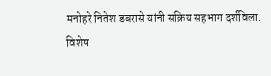मनोहरे नितेश डबरासे यांनी सक्रिय सहभाग दर्शविला.
विशेष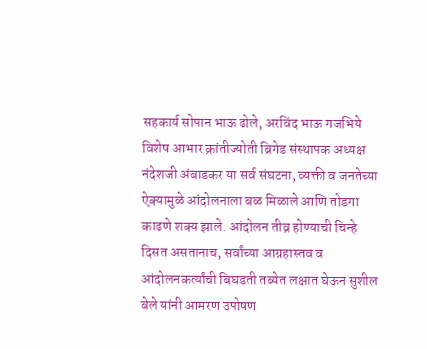सहकार्य सोपान भाऊ ढोले, अरविंद भाऊ गजभिये विशेष आभार क्रांतीज्योती ब्रिगेड संस्थापक अध्यक्ष नंदेशजी अंबाडकर या सर्व संघटना, व्यक्ती व जनतेच्या ऐक्यामुळे आंदोलनाला बळ मिळाले आणि तोडगा काढणे शक्य झाले. आंदोलन तीव्र होण्याची चिन्हे दिसत असतानाच, सर्वांच्या आग्रहास्तव व आंदोलनकर्त्यांची बिघडती तब्येत लक्षात घेऊन सुशील बेले यांनी आमरण उपोषण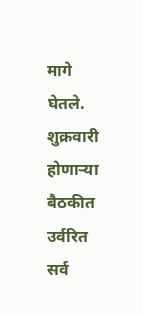मागे घेतले. शुक्रवारी होणाऱ्या बैठकीत उर्वरित सर्व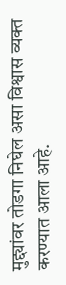मुद्द्यांवर तोडगा निघेल असा विश्वास व्यक्त करण्यात आला आहे.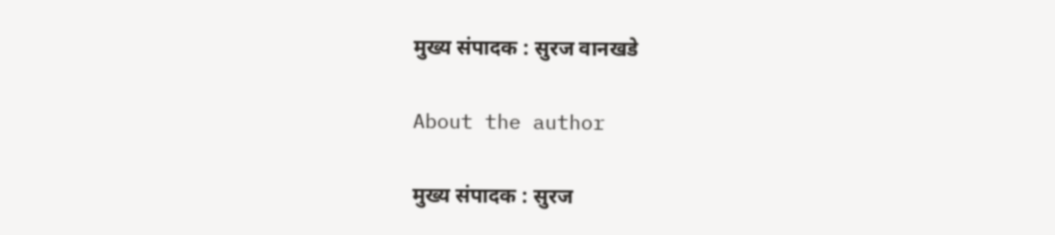मुख्य संपादक : सुरज वानखडे

About the author

मुख्य संपादक : सुरज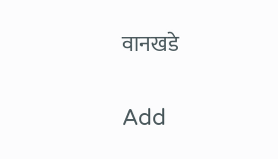वानखडे

Add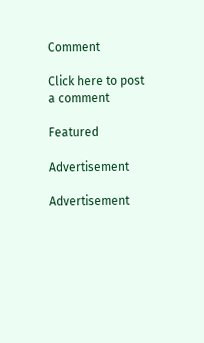Comment

Click here to post a comment

Featured

Advertisement

Advertisement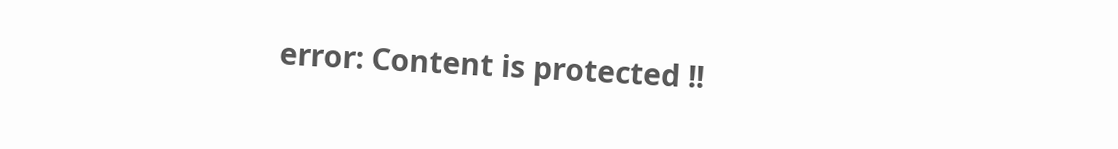error: Content is protected !!